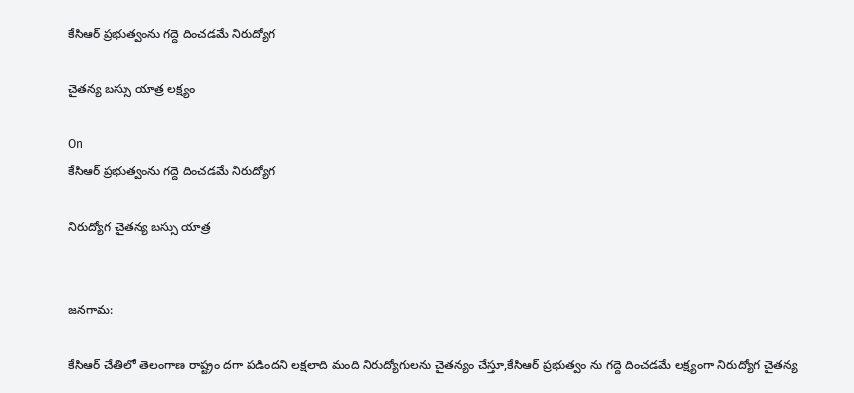కేసిఆర్ ప్రభుత్వంను గద్దె దించడమే నిరుద్యోగ

చైతన్య బస్సు యాత్ర లక్ష్యం

On
కేసిఆర్ ప్రభుత్వంను గద్దె దించడమే నిరుద్యోగ

నిరుద్యోగ చైతన్య బస్సు యాత్ర


జనగామ:

కేసిఆర్ చేతిలో తెలంగాణ రాష్ట్రం దగా పడిందని లక్షలాది మంది నిరుద్యోగులను చైతన్యం చేస్తూ,కేసిఆర్ ప్రభుత్వం ను గద్దె దించడమే లక్ష్యంగా నిరుద్యోగ చైతన్య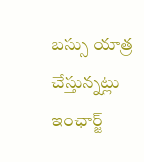బస్సు యాత్ర చేస్తున్నట్లు ఇంఛార్జ్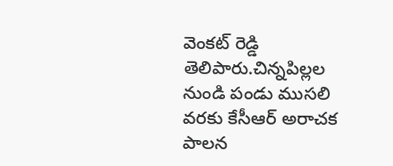వెంకట్ రెడ్డి తెలిపారు.చిన్నపిల్లల నుండి పండు ముసలి వరకు కేసీఆర్ అరాచక పాలన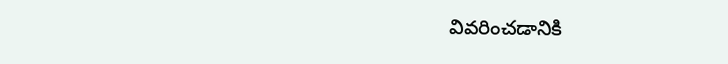వివరించడానికి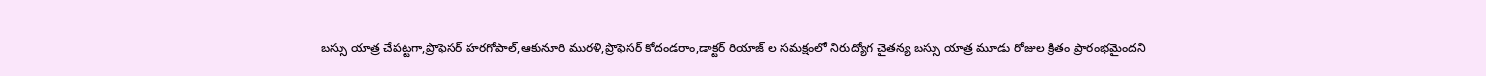బస్సు యాత్ర చేపట్టగా,ప్రొఫెసర్ హరగోపాల్,ఆకునూరి మురళి,ప్రొఫెసర్ కోదండరాం,డాక్టర్ రియాజ్ ల సమక్షంలో నిరుద్యోగ చైతన్య బస్సు యాత్ర మూడు రోజుల క్రితం ప్రారంభమైందని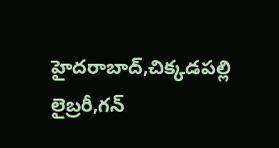హైదరాబాద్,చిక్కడపల్లి లైబ్రరీ,గన్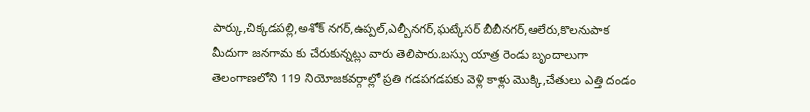పార్కు,చిక్కడపల్లి,అశోక్ నగర్,ఉప్పల్,ఎల్బీనగర్,ఘట్కేసర్ బీబీనగర్,ఆలేరు,కొలనుపాక మీదుగా జనగామ కు చేరుకున్నట్లు వారు తెలిపారు.బస్సు యాత్ర రెండు బృందాలుగా తెలంగాణలోని 119 నియోజకవర్గాల్లో ప్రతి గడపగడపకు వెళ్లి కాళ్లు మొక్కి,చేతులు ఎత్తి దండం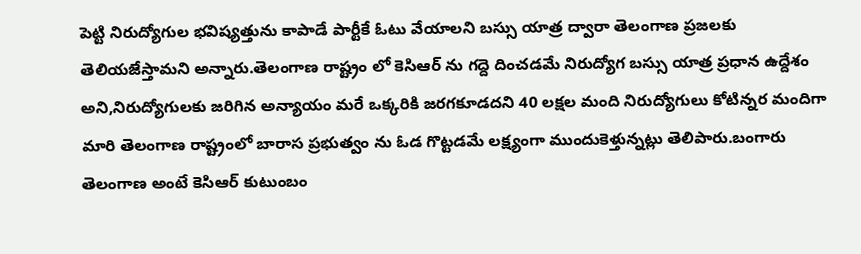పెట్టి నిరుద్యోగుల భవిష్యత్తును కాపాడే పార్టీకే ఓటు వేయాలని బస్సు యాత్ర ద్వారా తెలంగాణ ప్రజలకు తెలియజేస్తామని అన్నారు.తెలంగాణ రాష్ట్రం లో కెసిఆర్ ను గద్దె దించడమే నిరుద్యోగ బస్సు యాత్ర ప్రధాన ఉద్దేశం అని,నిరుద్యోగులకు జరిగిన అన్యాయం మరే ఒక్కరికి జరగకూడదని 40 లక్షల మంది నిరుద్యోగులు కోటిన్నర మందిగా మారి తెలంగాణ రాష్ట్రంలో బారాస ప్రభుత్వం ను ఓడ గొట్టడమే లక్ష్యంగా ముందుకెళ్తున్నట్లు తెలిపారు.బంగారు తెలంగాణ అంటే కెసిఆర్ కుటుంబం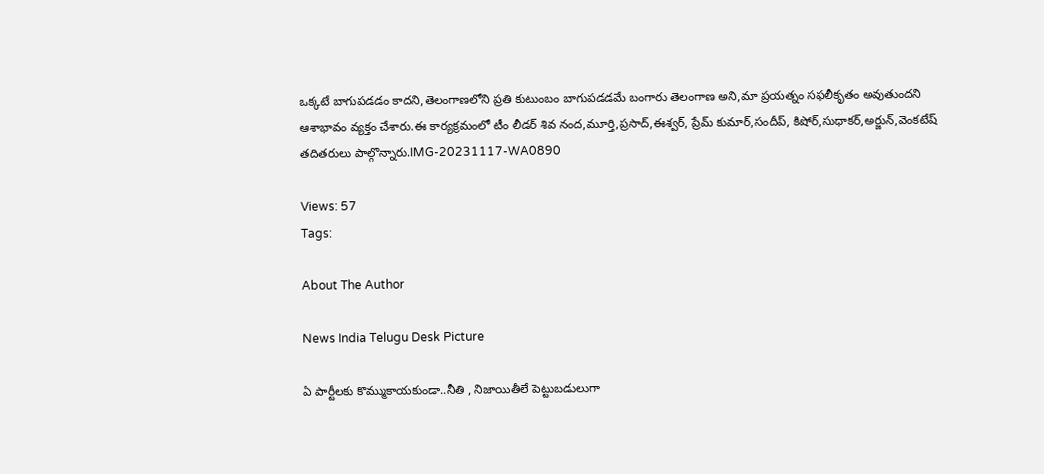ఒక్కటే బాగుపడడం కాదని,తెలంగాణలోని ప్రతి కుటుంబం బాగుపడడమే బంగారు తెలంగాణ అని,మా ప్రయత్నం సఫలీకృతం అవుతుందని ఆశాభావం వ్యక్తం చేశారు.ఈ కార్యక్రమంలో టీం లీడర్ శివ నంద,మూర్తి,ప్రసాద్,ఈశ్వర్, ప్రేమ్ కుమార్,సందీప్, కిషోర్,సుధాకర్,అర్జున్,వెంకటేష్ తదితరులు పాల్గొన్నారు.IMG-20231117-WA0890

Views: 57
Tags:

About The Author

News India Telugu Desk Picture

ఏ పార్టీలకు కొమ్ముకాయకుండా..నీతి , నిజాయితీలే పెట్టుబడులుగా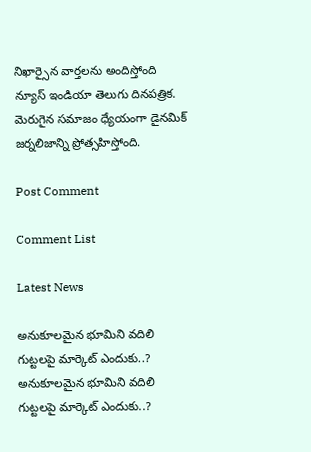నిఖార్సైన వార్తలను అందిస్తోంది న్యూస్ ఇండియా తెలుగు దినపత్రిక. మెరుగైన సమాజం ధ్యేయంగా డైనమిక్ జర్నలిజాన్ని ప్రోత్సహిస్తోంది.

Post Comment

Comment List

Latest News

అనుకూలమైన భూమిని వదిలి గుట్టలపై మార్కెట్ ఎందుకు..? అనుకూలమైన భూమిని వదిలి గుట్టలపై మార్కెట్ ఎందుకు..?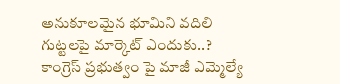అనుకూలమైన భూమిని వదిలి గుట్టలపై మార్కెట్ ఎందుకు..? కాంగ్రెస్ ప్రభుత్వం పై మాజీ ఎమ్మెల్యే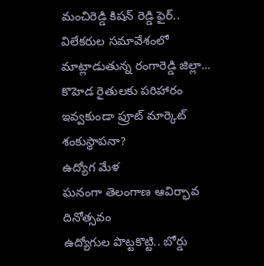మంచిరెడ్డి కిషన్ రెడ్డి ఫైర్.. విలేకరుల సమావేశంలో మాట్లాడుతున్న రంగారెడ్డి జిల్లా...
కొహెడ రైతులకు పరిహారం ఇవ్వకుండా ఫ్రూట్ మార్కెట్ శంకుస్థాపనా?
ఉద్యోగ మేళ
ఘనంగా తెలంగాణ ఆవిర్భావ దినోత్సవం
ఉద్యోగుల పొట్టకొట్టి.. బోర్డు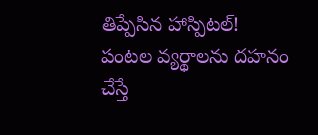తిప్పేసిన హాస్పిటల్!
పంటల వ్యర్థాలను దహనం చేస్తే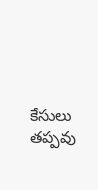కేసులు తప్పవు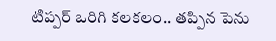టిప్పర్ ఒరిగి కలకలం.. తప్పిన పెను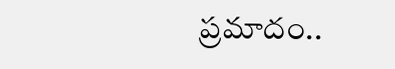ప్రమాదం..